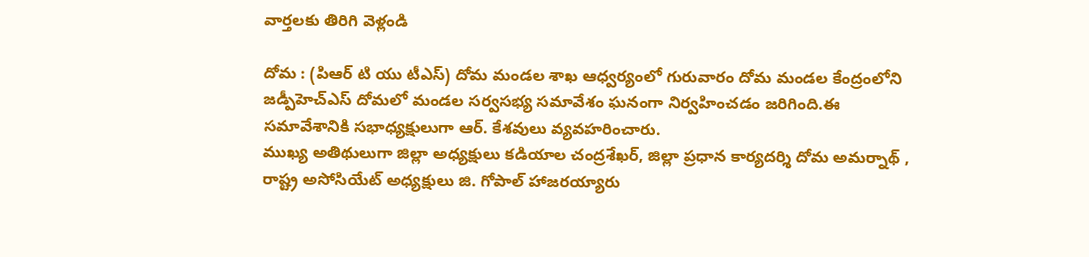వార్తలకు తిరిగి వెళ్లండి

దోమ : (పిఆర్ టి యు టీఎస్) దోమ మండల శాఖ ఆధ్వర్యంలో గురువారం దోమ మండల కేంద్రంలోని జడ్పీహెచ్ఎస్ దోమలో మండల సర్వసభ్య సమావేశం ఘనంగా నిర్వహించడం జరిగింది.ఈ సమావేశానికి సభాధ్యక్షులుగా ఆర్. కేశవులు వ్యవహరించారు.
ముఖ్య అతిథులుగా జిల్లా అధ్యక్షులు కడియాల చంద్రశేఖర్, జిల్లా ప్రధాన కార్యదర్శి దోమ అమర్నాథ్ , రాష్ట్ర అసోసియేట్ అధ్యక్షులు జి. గోపాల్ హాజరయ్యారు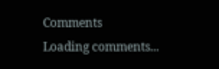Comments
Loading comments...